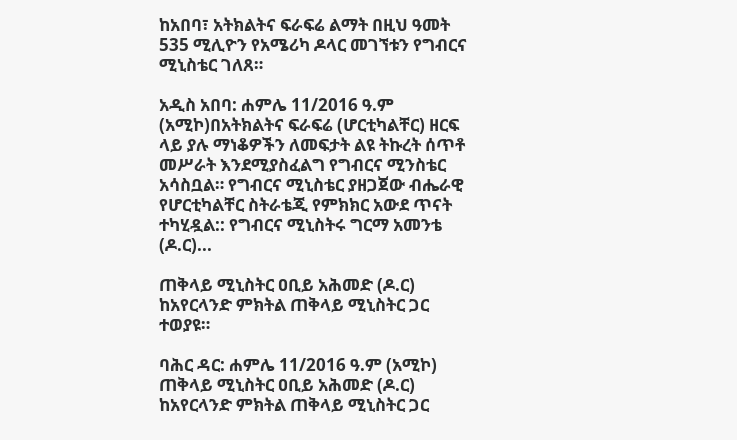ከአበባ፣ አትክልትና ፍራፍሬ ልማት በዚህ ዓመት 535 ሚሊዮን የአሜሪካ ዶላር መገኘቱን የግብርና ሚኒስቴር ገለጸ።

አዲስ አበባ: ሐምሌ 11/2016 ዓ.ም (አሚኮ)በአትክልትና ፍራፍሬ (ሆርቲካልቸር) ዘርፍ ላይ ያሉ ማነቆዎችን ለመፍታት ልዩ ትኩረት ሰጥቶ መሥራት እንደሚያስፈልግ የግብርና ሚንስቴር አሳስቧል። የግብርና ሚኒስቴር ያዘጋጀው ብሔራዊ የሆርቲካልቸር ስትራቴጂ የምክክር አውደ ጥናት ተካሂዷል:: የግብርና ሚኒስትሩ ግርማ አመንቴ (ዶ.ር)...

ጠቅላይ ሚኒስትር ዐቢይ አሕመድ (ዶ.ር) ከአየርላንድ ምክትል ጠቅላይ ሚኒስትር ጋር ተወያዩ።

ባሕር ዳር: ሐምሌ 11/2016 ዓ.ም (አሚኮ) ጠቅላይ ሚኒስትር ዐቢይ አሕመድ (ዶ.ር) ከአየርላንድ ምክትል ጠቅላይ ሚኒስትር ጋር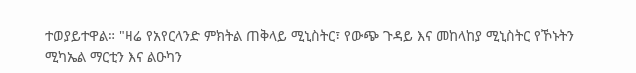ተወያይተዋል። "ዛሬ የአየርላንድ ምክትል ጠቅላይ ሚኒስትር፣ የውጭ ጉዳይ እና መከላከያ ሚኒስትር የኾኑትን ሚካኤል ማርቲን እና ልዑካን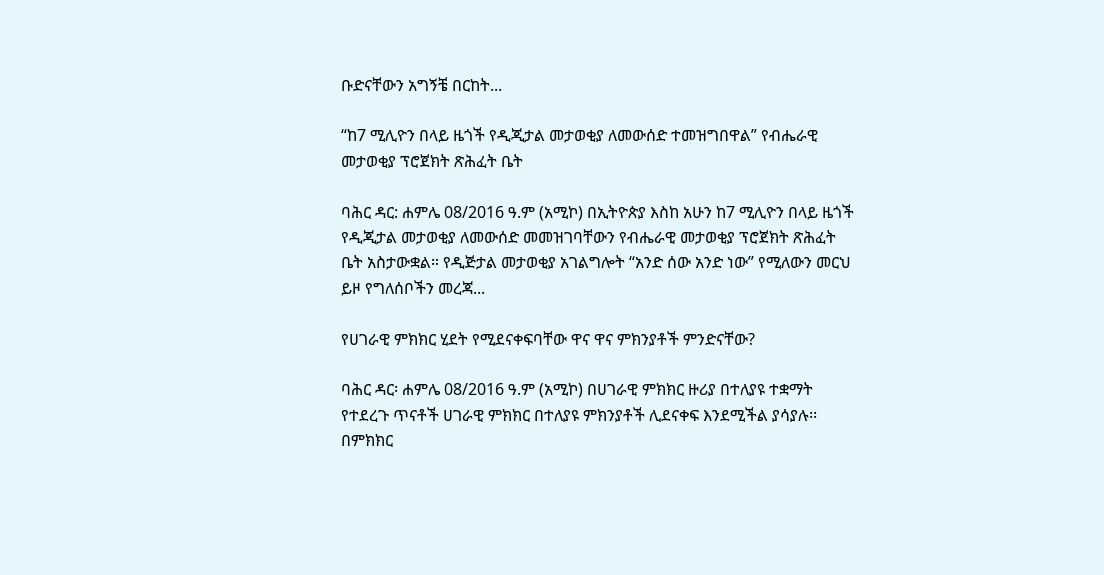ቡድናቸውን አግኝቼ በርከት...

“ከ7 ሚሊዮን በላይ ዜጎች የዲጂታል መታወቂያ ለመውሰድ ተመዝግበዋል” የብሔራዊ መታወቂያ ፕሮጀክት ጽሕፈት ቤት

ባሕር ዳር: ሐምሌ 08/2016 ዓ.ም (አሚኮ) በኢትዮጵያ እስከ አሁን ከ7 ሚሊዮን በላይ ዜጎች የዲጂታል መታወቂያ ለመውሰድ መመዝገባቸውን የብሔራዊ መታወቂያ ፕሮጀክት ጽሕፈት ቤት አስታውቋል። የዲጅታል መታወቂያ አገልግሎት “አንድ ሰው አንድ ነው” የሚለውን መርህ ይዞ የግለሰቦችን መረጃ...

የሀገራዊ ምክክር ሂደት የሚደናቀፍባቸው ዋና ዋና ምክንያቶች ምንድናቸው?

ባሕር ዳር፡ ሐምሌ 08/2016 ዓ.ም (አሚኮ) በሀገራዊ ምክክር ዙሪያ በተለያዩ ተቋማት የተደረጉ ጥናቶች ሀገራዊ ምክክር በተለያዩ ምክንያቶች ሊደናቀፍ እንደሚችል ያሳያሉ፡፡ በምክክር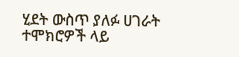ሂደት ውስጥ ያለፉ ሀገራት ተሞክሮዎች ላይ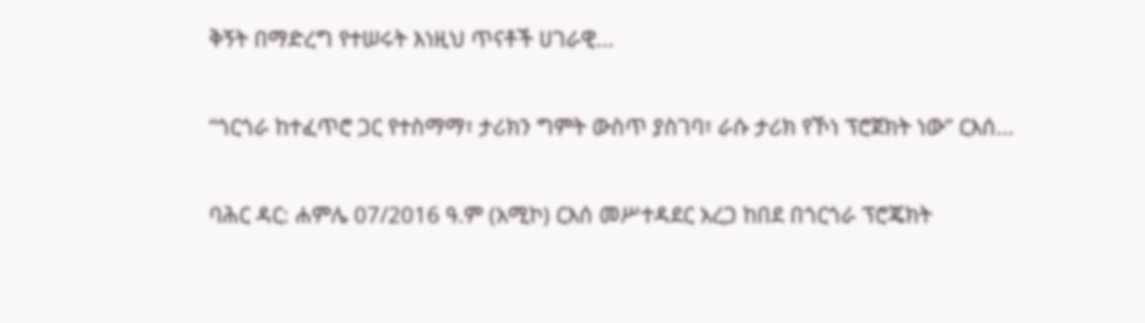ቅኝት በማድረግ የተሠሩት እነዚህ ጥናቶች ሀገራዊ...

“ጎርጎራ ከተፈጥሮ ጋር የተስማማ፣ ታሪክን ግምት ውስጥ ያስገባ፣ ራሱ ታሪክ የኾነ ፕሮጀክት ነው” ርእሰ...

ባሕር ዳር: ሐምሌ 07/2016 ዓ.ም (አሚኮ) ርእሰ መሥተዳደር አረጋ ከበደ በጎርጎራ ፕሮጄክት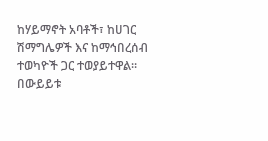ከሃይማኖት አባቶች፣ ከሀገር ሽማግሌዎች እና ከማኅበረሰብ ተወካዮች ጋር ተወያይተዋል። በውይይቱ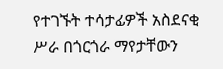የተገኙት ተሳታፊዎች አስደናቂ ሥራ በጎርጎራ ማየታቸውን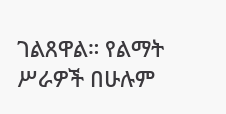ገልጸዋል። የልማት ሥራዎች በሁሉም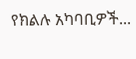የክልሉ አካባቢዎች...